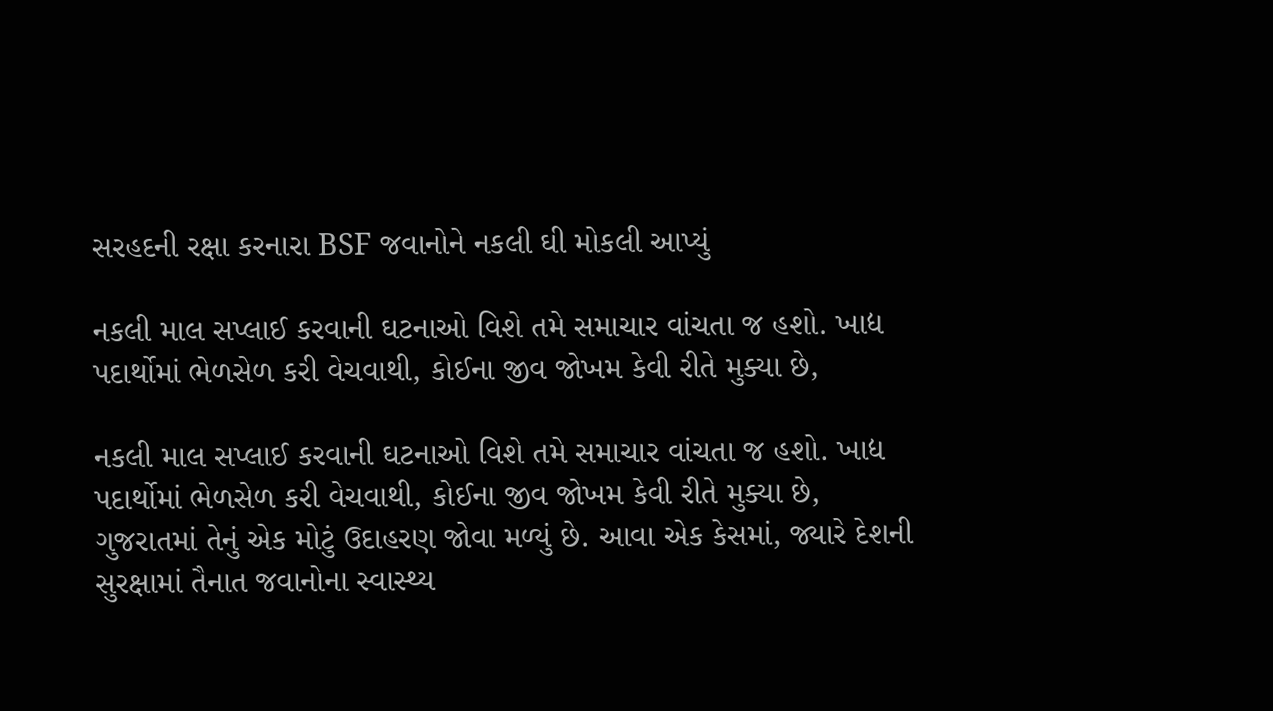સરહદની રક્ષા કરનારા BSF જવાનોને નકલી ઘી મોકલી આપ્યું

નકલી માલ સપ્લાઈ કરવાની ઘટનાઓ વિશે તમે સમાચાર વાંચતા જ હશો. ખાદ્ય પદાર્થોમાં ભેળસેળ કરી વેચવાથી, કોઈના જીવ જોખમ કેવી રીતે મુક્યા છે,

નકલી માલ સપ્લાઈ કરવાની ઘટનાઓ વિશે તમે સમાચાર વાંચતા જ હશો. ખાદ્ય પદાર્થોમાં ભેળસેળ કરી વેચવાથી, કોઈના જીવ જોખમ કેવી રીતે મુક્યા છે, ગુજરાતમાં તેનું એક મોટું ઉદાહરણ જોવા મળ્યું છે. આવા એક કેસમાં, જ્યારે દેશની સુરક્ષામાં તૈનાત જવાનોના સ્વાસ્થ્ય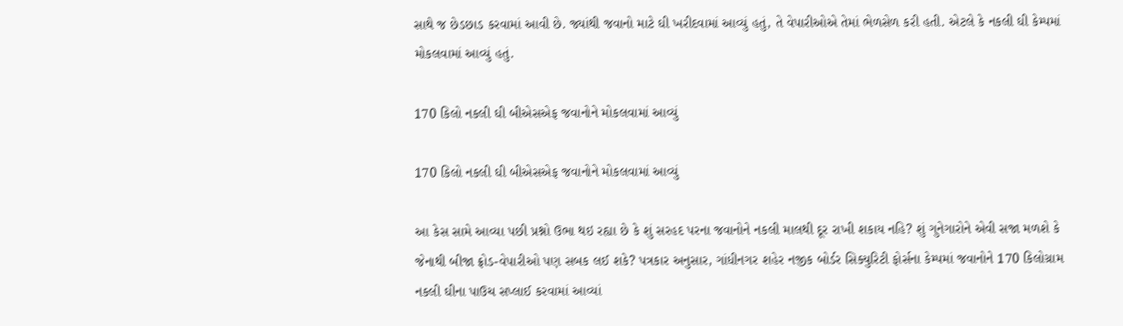સાથે જ છેડછાડ કરવામાં આવી છે. જ્યાંથી જવાનો માટે ઘી ખરીદવામાં આવ્યું હતું, તે વેપારીઓએ તેમાં ભેળસેળ કરી હતી. એટલે કે નકલી ઘી કેમ્પમાં મોકલવામાં આવ્યું હતું.

170 કિલો નકલી ઘી બીએસએફ જવાનોને મોકલવામાં આવ્યું

170 કિલો નકલી ઘી બીએસએફ જવાનોને મોકલવામાં આવ્યું

આ કેસ સામે આવ્યા પછી પ્રશ્નો ઉભા થઇ રહ્યા છે કે શું સરહદ પરના જવાનોને નકલી માલથી દૂર રાખી શકાય નહિ? શું ગુનેગારોને એવી સજા મળશે કે જેનાથી બીજા ફ્રોડ-વેપારીઓ પણ સબક લઈ શકે? પત્રકાર અનુસાર, ગાંધીનગર શહેર નજીક બોર્ડર સિક્યુરિટી ફોર્સના કેમ્પમાં જવાનોને 170 કિલોગ્રામ નકલી ઘીના પાઉચ સપ્લાઈ કરવામાં આવ્યાં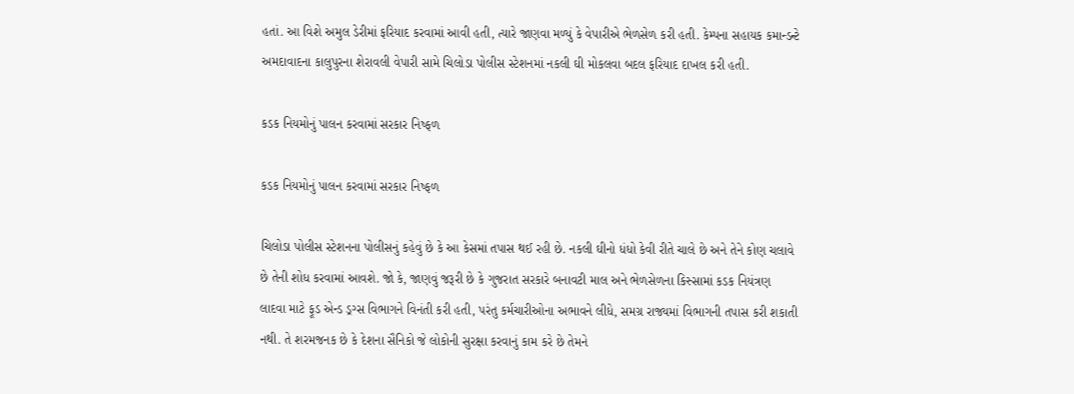હતાં. આ વિશે અમુલ ડેરીમાં ફરિયાદ કરવામાં આવી હતી, ત્યારે જાણવા મળ્યું કે વેપારીએ ભેળસેળ કરી હતી. કેમ્પના સહાયક કમાન્ડન્ટે અમદાવાદના કાલુપુરના શેરાવલી વેપારી સામે ચિલોડા પોલીસ સ્ટેશનમાં નકલી ઘી મોકલવા બદલ ફરિયાદ દાખલ કરી હતી.

કડક નિયમોનું પાલન કરવામાં સરકાર નિષ્ફળ

કડક નિયમોનું પાલન કરવામાં સરકાર નિષ્ફળ

ચિલોડા પોલીસ સ્ટેશનના પોલીસનું કહેવું છે કે આ કેસમાં તપાસ થઈ રહી છે. નકલી ઘીનો ધંધો કેવી રીતે ચાલે છે અને તેને કોણ ચલાવે છે તેની શોધ કરવામાં આવશે. જો કે, જાણવું જરૂરી છે કે ગુજરાત સરકારે બનાવટી માલ અને ભેળસેળના કિસ્સામાં કડક નિયંત્રણ લાદવા માટે ફૂડ એન્ડ ડ્રગ્સ વિભાગને વિનંતી કરી હતી, પરંતુ કર્મચારીઓના અભાવને લીધે, સમગ્ર રાજ્યમાં વિભાગની તપાસ કરી શકાતી નથી. તે શરમજનક છે કે દેશના સૈનિકો જે લોકોની સુરક્ષા કરવાનું કામ કરે છે તેમને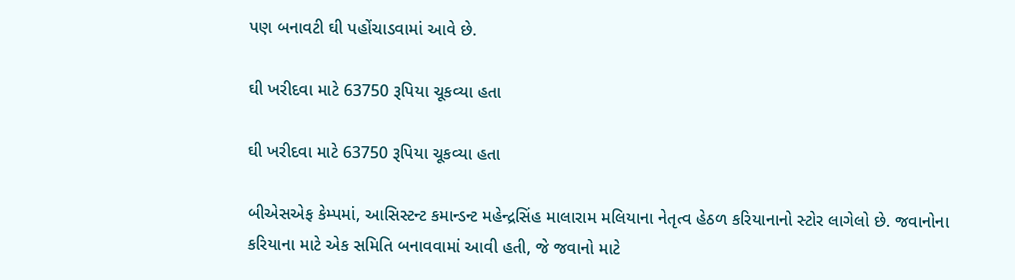પણ બનાવટી ઘી પહોંચાડવામાં આવે છે.

ઘી ખરીદવા માટે 63750 રૂપિયા ચૂકવ્યા હતા

ઘી ખરીદવા માટે 63750 રૂપિયા ચૂકવ્યા હતા

બીએસએફ કેમ્પમાં, આસિસ્ટન્ટ કમાન્ડન્ટ મહેન્દ્રસિંહ માલારામ મલિયાના નેતૃત્વ હેઠળ કરિયાનાનો સ્ટોર લાગેલો છે. જવાનોના કરિયાના માટે એક સમિતિ બનાવવામાં આવી હતી, જે જવાનો માટે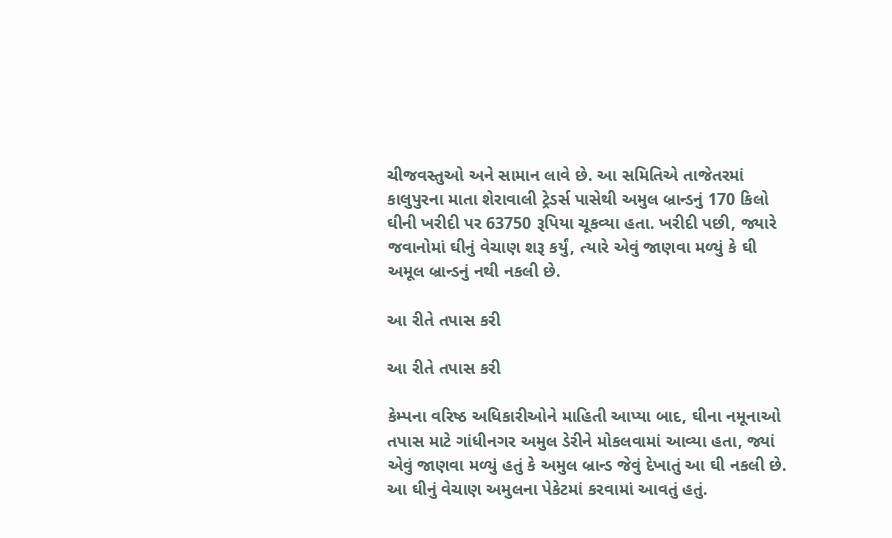ચીજવસ્તુઓ અને સામાન લાવે છે. આ સમિતિએ તાજેતરમાં કાલુપુરના માતા શેરાવાલી ટ્રેડર્સ પાસેથી અમુલ બ્રાન્ડનું 170 કિલો ઘીની ખરીદી પર 63750 રૂપિયા ચૂકવ્યા હતા. ખરીદી પછી, જ્યારે જવાનોમાં ઘીનું વેચાણ શરૂ કર્યું, ત્યારે એવું જાણવા મળ્યું કે ઘી અમૂલ બ્રાન્ડનું નથી નકલી છે.

આ રીતે તપાસ કરી

આ રીતે તપાસ કરી

કેમ્પના વરિષ્ઠ અધિકારીઓને માહિતી આપ્યા બાદ, ઘીના નમૂનાઓ તપાસ માટે ગાંધીનગર અમુલ ડેરીને મોકલવામાં આવ્યા હતા, જ્યાં એવું જાણવા મળ્યું હતું કે અમુલ બ્રાન્ડ જેવું દેખાતું આ ઘી નકલી છે. આ ઘીનું વેચાણ અમુલના પેકેટમાં કરવામાં આવતું હતું.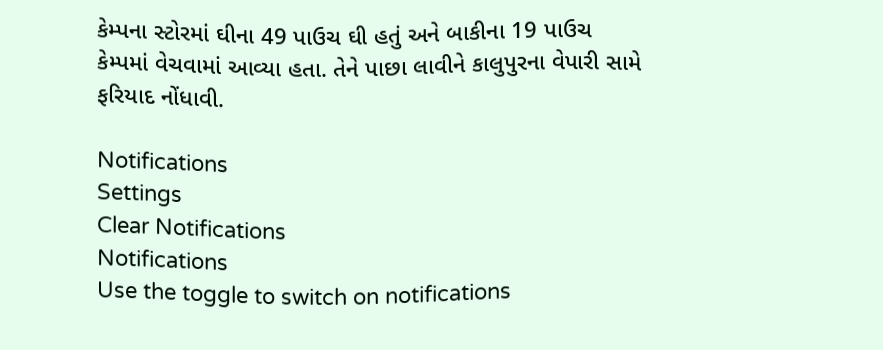કેમ્પના સ્ટોરમાં ઘીના 49 પાઉચ ઘી હતું અને બાકીના 19 પાઉચ કેમ્પમાં વેચવામાં આવ્યા હતા. તેને પાછા લાવીને કાલુપુરના વેપારી સામે ફરિયાદ નોંધાવી.

Notifications
Settings
Clear Notifications
Notifications
Use the toggle to switch on notifications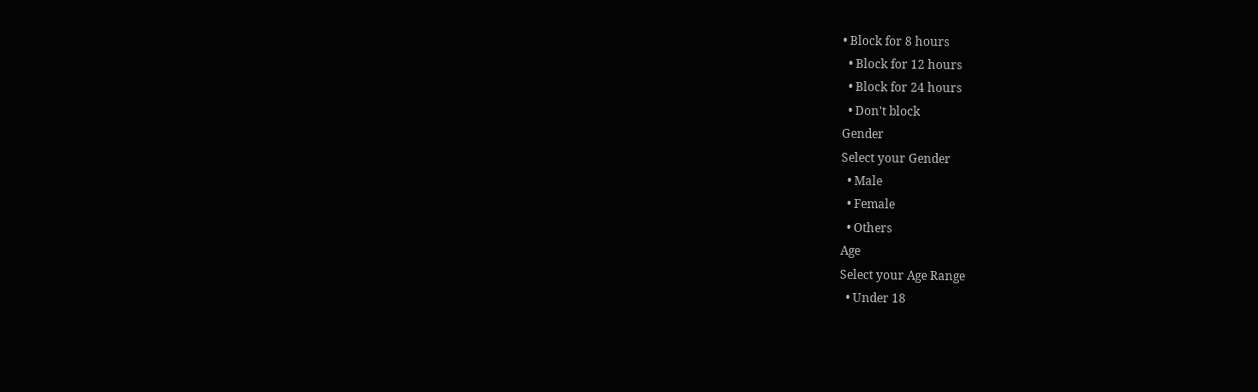• Block for 8 hours
  • Block for 12 hours
  • Block for 24 hours
  • Don't block
Gender
Select your Gender
  • Male
  • Female
  • Others
Age
Select your Age Range
  • Under 18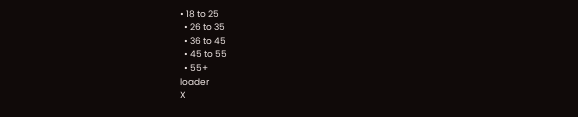• 18 to 25
  • 26 to 35
  • 36 to 45
  • 45 to 55
  • 55+
loader
X